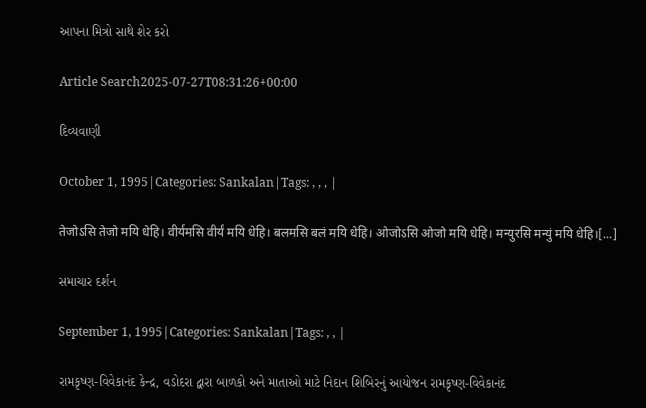આપના મિત્રો સાથે શેર કરો

Article Search2025-07-27T08:31:26+00:00

દિવ્યવાણી

October 1, 1995|Categories: Sankalan|Tags: , , , |

तेजोऽसि तेजो मयि धेहि। वीर्यमसि वीर्यं मयि धेहि। बलमसि बलं मयि धेहि। ओजोऽसि ओजो मयि धेहि। मन्युरसि मन्युं मयि धेहि।[...]

સમાચાર દર્શન

September 1, 1995|Categories: Sankalan|Tags: , , |

રામકૃષ્ણ-વિવેકાનંદ કેન્દ્ર, વડોદરા દ્વારા બાળકો અને માતાઓ માટે નિદાન શિબિરનું આયોજન રામકૃષ્ણ-વિવેકાનંદ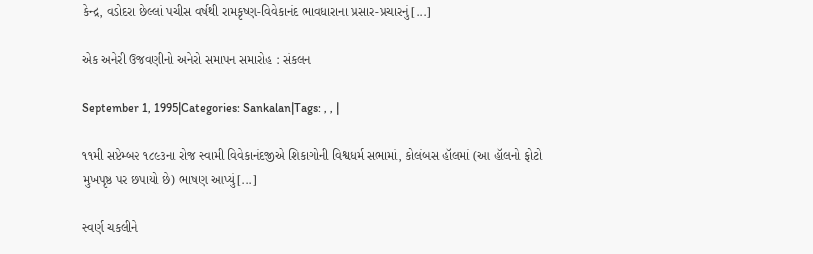કેન્દ્ર, વડોદરા છેલ્લાં પચીસ વર્ષથી રામકૃષ્ણ-વિવેકાનંદ ભાવધારાના પ્રસાર-પ્રચારનું[...]

એક અનેરી ઉજવણીનો અનેરો સમાપન સમારોહ : સંકલન

September 1, 1995|Categories: Sankalan|Tags: , , |

૧૧મી સપ્ટેમ્બ૨ ૧૮૯૩ના રોજ સ્વામી વિવેકાનંદજીએ શિકાગોની વિશ્વધર્મ સભામાં, કોલંબસ હૉલમાં (આ હૉલનો ફોટો મુખપૃષ્ઠ પર છપાયો છે) ભાષણ આપ્યું[...]

સ્વર્ણ ચકલીને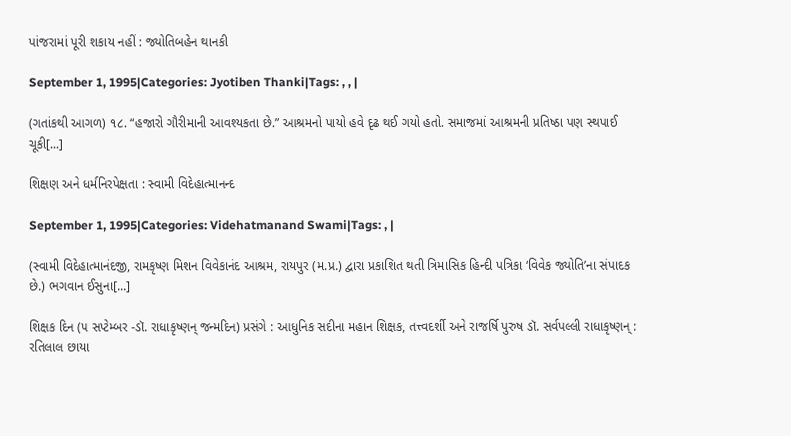પાંજરામાં પૂરી શકાય નહીં : જ્યોતિબહેન થાનકી

September 1, 1995|Categories: Jyotiben Thanki|Tags: , , |

(ગતાંકથી આગળ) ૧૮. “હજારો ગૌરીમાની આવશ્યકતા છે.” આશ્રમનો પાયો હવે દૃઢ થઈ ગયો હતો. સમાજમાં આશ્રમની પ્રતિષ્ઠા પણ સ્થપાઈ ચૂકી[...]

શિક્ષણ અને ધર્મનિરપેક્ષતા : સ્વામી વિદેહાત્માનન્દ

September 1, 1995|Categories: Videhatmanand Swami|Tags: , |

(સ્વામી વિદેહાત્માનંદજી, રામકૃષ્ણ મિશન વિવેકાનંદ આશ્રમ, રાયપુર (મ.પ્ર.) દ્વારા પ્રકાશિત થતી ત્રિમાસિક હિન્દી પત્રિકા ‘વિવેક જ્યોતિ’ના સંપાદક છે.) ભગવાન ઈસુના[...]

શિક્ષક દિન (૫ સપ્ટેમ્બર -ડૉ. રાધાકૃષ્ણન્ જન્મદિન) પ્રસંગે : આધુનિક સદીના મહાન શિક્ષક, તત્ત્વદર્શી અને રાજર્ષિ પુરુષ ડૉ. સર્વપલ્લી રાધાકૃષ્ણન્ : રતિલાલ છાયા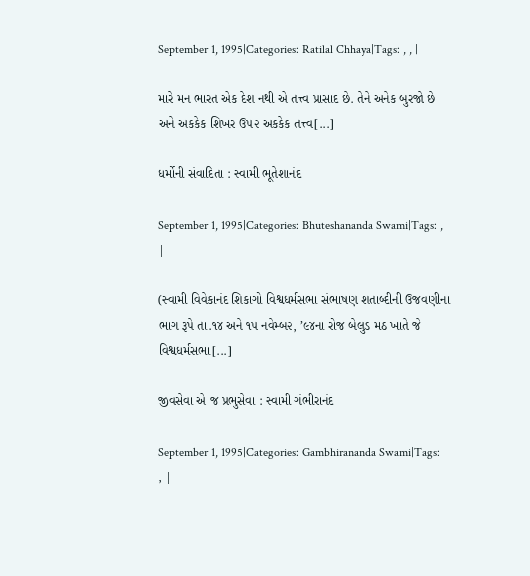September 1, 1995|Categories: Ratilal Chhaya|Tags: , , |

મારે મન ભારત એક દેશ નથી એ તત્ત્વ પ્રાસાદ છે. તેને અનેક બુરજો છે અને અકકેક શિખર ઉ૫૨ અકકેક તત્ત્વ[...]

ધર્મોની સંવાદિતા : સ્વામી ભૂતેશાનંદ

September 1, 1995|Categories: Bhuteshananda Swami|Tags: , |

(સ્વામી વિવેકાનંદ શિકાગો વિશ્વધર્મસભા સંભાષણ શતાબ્દીની ઉજવણીના ભાગ રૂપે તા.૧૪ અને ૧૫ નવેમ્બ૨, ’૯૪ના રોજ બેલુડ મઠ ખાતે જે વિશ્વધર્મસભા[...]

જીવસેવા એ જ પ્રભુસેવા : સ્વામી ગંભીરાનંદ

September 1, 1995|Categories: Gambhirananda Swami|Tags: , |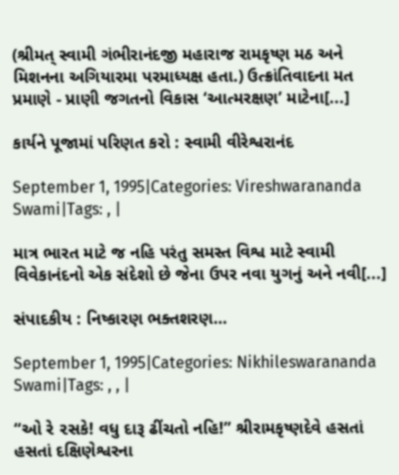(શ્રીમત્ સ્વામી ગંભીરાનંદજી મહારાજ રામકૃષ્ણ મઠ અને મિશનના અગિયારમા પરમાધ્યક્ષ હતા.) ઉત્ક્રાંતિવાદના મત પ્રમાણે - પ્રાણી જગતનો વિકાસ ‘આત્મરક્ષણ’ માટેના[...]

કાર્યને પૂજામાં પરિણત કરો : સ્વામી વીરેશ્વરાનંદ

September 1, 1995|Categories: Vireshwarananda Swami|Tags: , |

માત્ર ભારત માટે જ નહિ પરંતુ સમસ્ત વિશ્વ માટે સ્વામી વિવેકાનંદનો એક સંદેશો છે જેના ઉપર નવા યુગનું અને નવી[...]

સંપાદકીય : નિષ્કારણ ભક્તશરણ…

September 1, 1995|Categories: Nikhileswarananda Swami|Tags: , , |

“ઓ રે ૨સકે! વધુ દારૂ ઢીંચતો નહિ!” શ્રીરામકૃષ્ણદેવે હસતાં હસતાં દક્ષિણેશ્વરના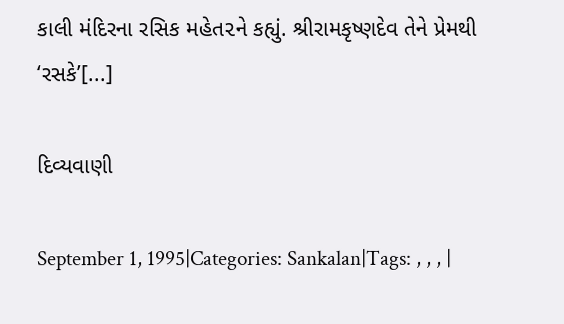કાલી મંદિરના રસિક મહેત૨ને કહ્યું. શ્રીરામકૃષ્ણદેવ તેને પ્રેમથી ‘રસકે’[...]

દિવ્યવાણી

September 1, 1995|Categories: Sankalan|Tags: , , , |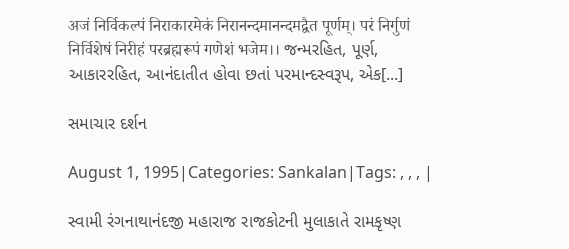अजं निर्विकल्पं निराकारमेकं निरानन्दमानन्दमद्वैत पूर्णम्। परं निर्गुणं निर्विशेषं निरीहं परब्रह्मरूपं गणेशं भजेम।। જન્મરહિત, પૂર્ણ, આકારરહિત, આનંદાતીત હોવા છતાં પરમાન્દસ્વરૂપ, એક[...]

સમાચાર દર્શન

August 1, 1995|Categories: Sankalan|Tags: , , , |

સ્વામી રંગનાથાનંદજી મહારાજ રાજકોટની મુલાકાતે રામકૃષ્ણ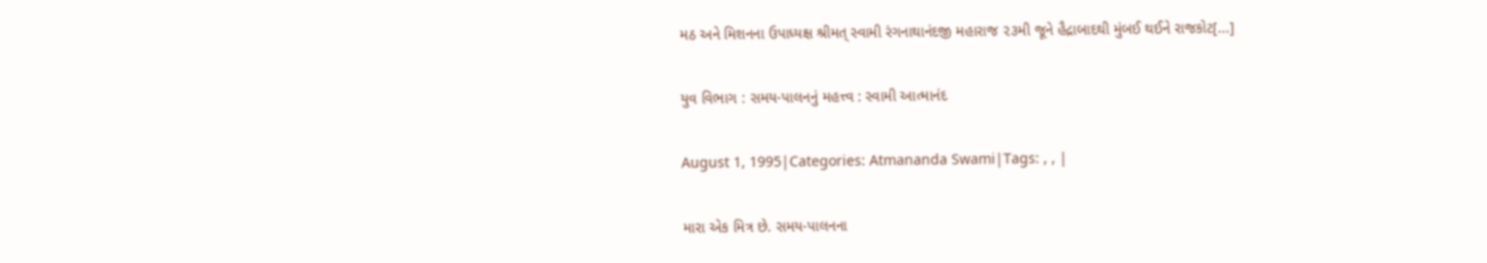મઠ અને મિશનના ઉપાધ્યક્ષ શ્રીમત્ સ્વામી રંગનાથાનંદજી મહારાજ ૨૩મી જૂને હૈદ્રાબાદથી મુંબઈ થઈને રાજકોટ[...]

યુવ વિભાગ : સમય-પાલનનું મહત્ત્વ : સ્વામી આત્માનંદ

August 1, 1995|Categories: Atmananda Swami|Tags: , , |

મારા એક મિત્ર છે. સમય-પાલનના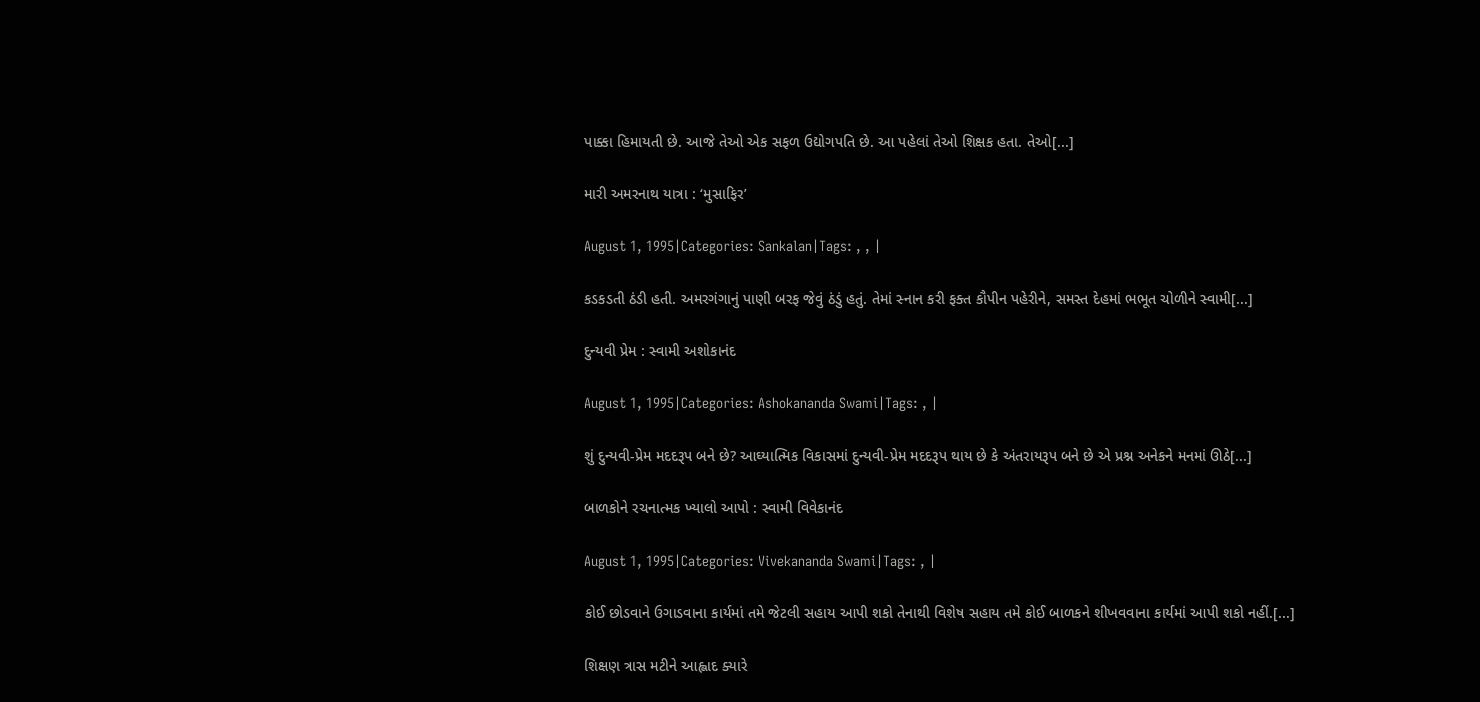પાક્કા હિમાયતી છે. આજે તેઓ એક સફળ ઉદ્યોગપતિ છે. આ પહેલાં તેઓ શિક્ષક હતા. તેઓ[...]

મારી અમરનાથ યાત્રા : ‘મુસાફિર’

August 1, 1995|Categories: Sankalan|Tags: , , |

કડકડતી ઠંડી હતી. અમરગંગાનું પાણી બરફ જેવું ઠંડું હતું. તેમાં સ્નાન કરી ફક્ત કૌપીન પહેરીને, સમસ્ત દેહમાં ભભૂત ચોળીને સ્વામી[...]

દુન્યવી પ્રેમ : સ્વામી અશોકાનંદ

August 1, 1995|Categories: Ashokananda Swami|Tags: , |

શું દુન્યવી-પ્રેમ મદદરૂપ બને છે? આઘ્યાત્મિક વિકાસમાં દુન્યવી-પ્રેમ મદદરૂપ થાય છે કે અંતરાયરૂપ બને છે એ પ્રશ્ન અનેકને મનમાં ઊઠે[...]

બાળકોને રચનાત્મક ખ્યાલો આપો : સ્વામી વિવેકાનંદ

August 1, 1995|Categories: Vivekananda Swami|Tags: , |

કોઈ છોડવાને ઉગાડવાના કાર્યમાં તમે જેટલી સહાય આપી શકો તેનાથી વિશેષ સહાય તમે કોઈ બાળકને શીખવવાના કાર્યમાં આપી શકો નહીં.[...]

શિક્ષણ ત્રાસ મટીને આહ્લાદ ક્યારે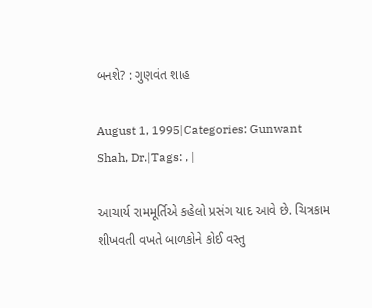બનશે? : ગુણવંત શાહ

August 1, 1995|Categories: Gunwant Shah, Dr.|Tags: , |

આચાર્ય રામમૂર્તિએ કહેલો પ્રસંગ યાદ આવે છે. ચિત્રકામ શીખવતી વખતે બાળકોને કોઈ વસ્તુ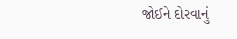જોઈને દોરવાનું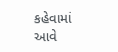કહેવામાં આવે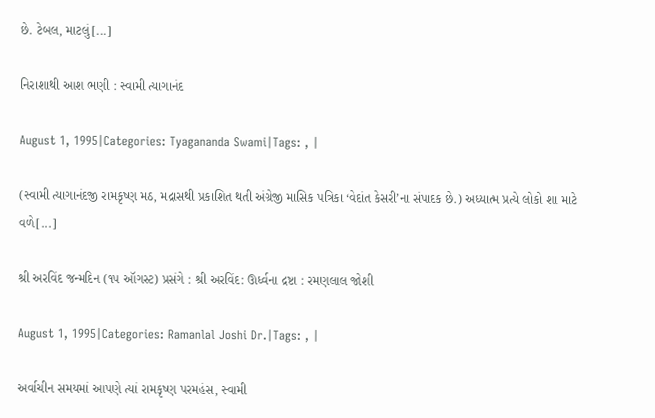છે. ટેબલ, માટલું[...]

નિરાશાથી આશ ભણી : સ્વામી ત્યાગાનંદ

August 1, 1995|Categories: Tyagananda Swami|Tags: , |

(સ્વામી ત્યાગાનંદજી રામકૃષ્ણ મઠ, મદ્રાસથી પ્રકાશિત થતી અંગ્રેજી માસિક પત્રિકા ‘વેદાંત કેસરી’ના સંપાદક છે.) અધ્યાત્મ પ્રત્યે લોકો શા માટે વળે[...]

શ્રી અરવિંદ જન્મદિન (૧૫ ઑગસ્ટ) પ્રસંગે : શ્રી અરવિંદ: ઊર્ધ્વના દ્રષ્ટા : રમણલાલ જોશી

August 1, 1995|Categories: Ramanlal Joshi Dr.|Tags: , |

અર્વાચીન સમયમાં આપણે ત્યાં રામકૃષ્ણ પરમહંસ, સ્વામી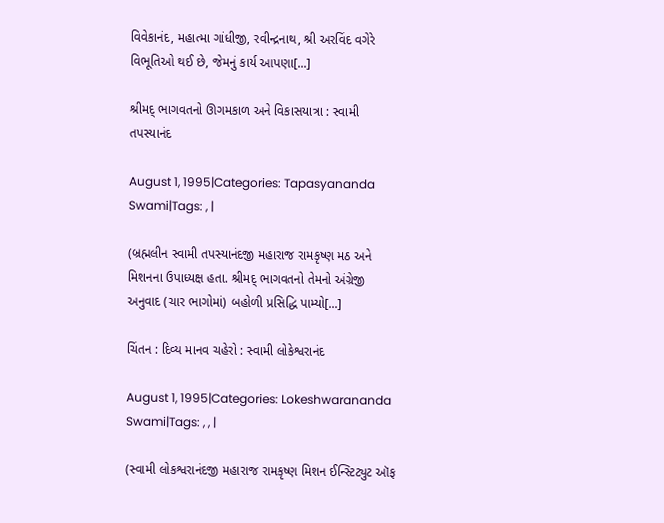વિવેકાનંદ, મહાત્મા ગાંધીજી, રવીન્દ્રનાથ, શ્રી અરવિંદ વગેરે વિભૂતિઓ થઈ છે, જેમનું કાર્ય આપણા[...]

શ્રીમદ્ ભાગવતનો ઊગમકાળ અને વિકાસયાત્રા : સ્વામી તપસ્યાનંદ

August 1, 1995|Categories: Tapasyananda Swami|Tags: , |

(બ્રહ્મલીન સ્વામી તપસ્યાનંદજી મહારાજ રામકૃષ્ણ મઠ અને મિશનના ઉપાધ્યક્ષ હતા. શ્રીમદ્ ભાગવતનો તેમનો અંગ્રેજી અનુવાદ (ચાર ભાગોમાં) બહોળી પ્રસિદ્ધિ પામ્યો[...]

ચિંતન : દિવ્ય માનવ ચહેરો : સ્વામી લોકેશ્વરાનંદ

August 1, 1995|Categories: Lokeshwarananda Swami|Tags: , , |

(સ્વામી લોકશ્વરાનંદજી મહારાજ રામકૃષ્ણ મિશન ઈન્સ્ટિટ્યુટ ઑફ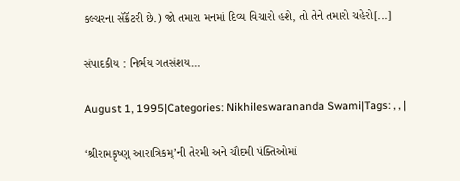કલ્ચરના સૅક્રૅટરી છે.) જો તમારા મનમાં દિવ્ય વિચારો હશે, તો તેને તમારો ચહેરો[...]

સંપાદકીય : નિર્ભય ગતસંશય…

August 1, 1995|Categories: Nikhileswarananda Swami|Tags: , , |

‘શ્રીરામકૃષ્ણ્ આરાત્રિકમ્’ની તેરમી અને ચૌદમી પંક્તિઓમાં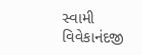સ્વામી વિવેકાનંદજી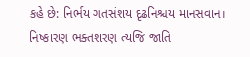કહે છે: નિર્ભય ગતસંશય દૃઢનિશ્ચય માનસવાન। નિષ્કારણ ભક્તશરણ ત્યજિ જાતિ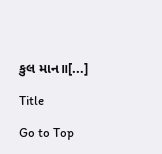કુલ માન॥[...]

Title

Go to Top